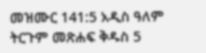መዝሙር 141:5 አዲስ ዓለም ትርጉም መጽሐፍ ቅዱስ 5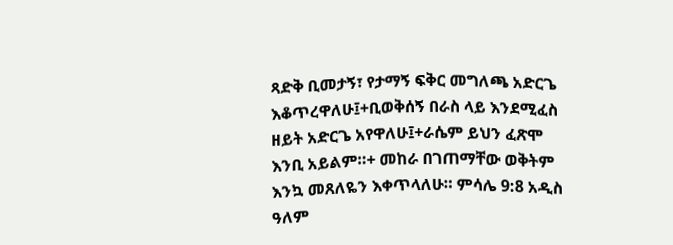ጻድቅ ቢመታኝ፣ የታማኝ ፍቅር መግለጫ አድርጌ እቆጥረዋለሁ፤+ቢወቅሰኝ በራስ ላይ እንደሚፈስ ዘይት አድርጌ አየዋለሁ፤+ራሴም ይህን ፈጽሞ እንቢ አይልም።+ መከራ በገጠማቸው ወቅትም እንኳ መጸለዬን እቀጥላለሁ። ምሳሌ 9:8 አዲስ ዓለም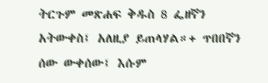ትርጉም መጽሐፍ ቅዱስ 8 ፌዘኛን አትውቀስ፤ አለዚያ ይጠላሃል።+ ጥበበኛን ሰው ውቀሰው፤ እሱም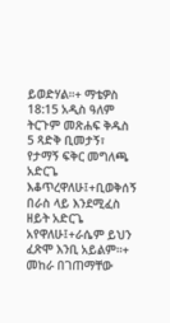ይወድሃል።+ ማቴዎስ 18:15 አዲስ ዓለም ትርጉም መጽሐፍ ቅዱስ
5 ጻድቅ ቢመታኝ፣ የታማኝ ፍቅር መግለጫ አድርጌ እቆጥረዋለሁ፤+ቢወቅሰኝ በራስ ላይ እንደሚፈስ ዘይት አድርጌ አየዋለሁ፤+ራሴም ይህን ፈጽሞ እንቢ አይልም።+ መከራ በገጠማቸው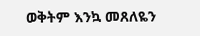ወቅትም እንኳ መጸለዬን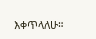እቀጥላለሁ።